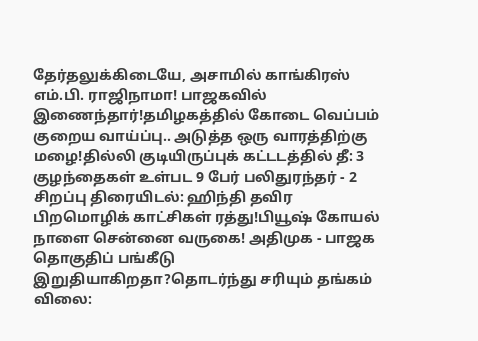தேர்தலுக்கிடையே, அசாமில் காங்கிரஸ் எம்.பி. ராஜிநாமா! பாஜகவில் இணைந்தார்!தமிழகத்தில் கோடை வெப்பம் குறைய வாய்ப்பு.. அடுத்த ஒரு வாரத்திற்கு மழை!தில்லி குடியிருப்புக் கட்டடத்தில் தீ: 3 குழந்தைகள் உள்பட 9 பேர் பலிதுரந்தர் - 2 சிறப்பு திரையிடல்: ஹிந்தி தவிர பிறமொழிக் காட்சிகள் ரத்து!பியூஷ் கோயல் நாளை சென்னை வருகை! அதிமுக - பாஜக தொகுதிப் பங்கீடு இறுதியாகிறதா?தொடர்ந்து சரியும் தங்கம் விலை: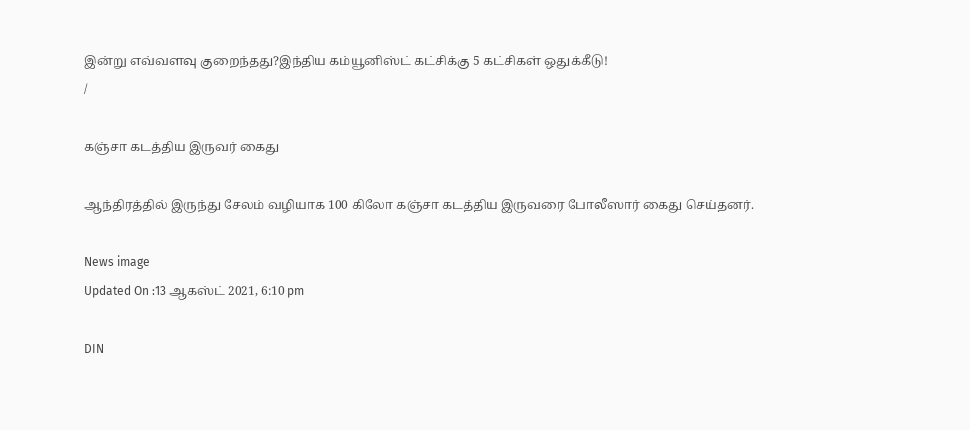இன்று எவ்வளவு குறைந்தது?இந்திய கம்யூனிஸ்ட் கட்சிக்கு 5 கட்சிகள் ஒதுக்கீடு!
/

கஞ்சா கடத்திய இருவர் கைது

ஆந்திரத்தில் இருந்து சேலம் வழியாக 100 கிலோ கஞ்சா கடத்திய இருவரை போலீஸார் கைது செய்தனர்.

News image
Updated On :13 ஆகஸ்ட் 2021, 6:10 pm

DIN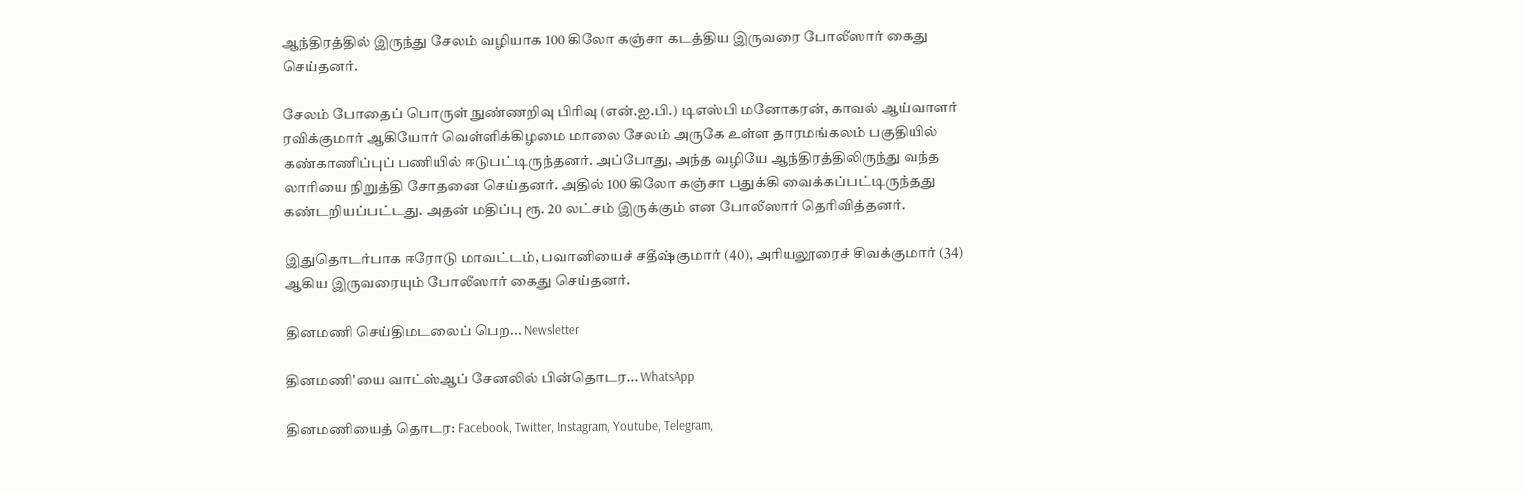ஆந்திரத்தில் இருந்து சேலம் வழியாக 100 கிலோ கஞ்சா கடத்திய இருவரை போலீஸார் கைது செய்தனர்.

சேலம் போதைப் பொருள் நுண்ணறிவு பிரிவு (என்.ஐ.பி.) டிஎஸ்பி மனோகரன், காவல் ஆய்வாளர் ரவிக்குமார் ஆகியோர் வெள்ளிக்கிழமை மாலை சேலம் அருகே உள்ள தாரமங்கலம் பகுதியில் கண்காணிப்புப் பணியில் ஈடுபட்டிருந்தனர். அப்போது, அந்த வழியே ஆந்திரத்திலிருந்து வந்த லாரியை நிறுத்தி சோதனை செய்தனர். அதில் 100 கிலோ கஞ்சா பதுக்கி வைக்கப்பட்டிருந்தது கண்டறியப்பட்டது. அதன் மதிப்பு ரூ. 20 லட்சம் இருக்கும் என போலீஸார் தெரிவித்தனர்.

இதுதொடர்பாக ஈரோடு மாவட்டம், பவானியைச் சதீஷ்குமார் (40), அரியலூரைச் சிவக்குமார் (34) ஆகிய இருவரையும் போலீஸார் கைது செய்தனர்.

தினமணி செய்திமடலைப் பெற... Newsletter

தினமணி'யை வாட்ஸ்ஆப் சேனலில் பின்தொடர... WhatsApp

தினமணியைத் தொடர: Facebook, Twitter, Instagram, Youtube, Telegram,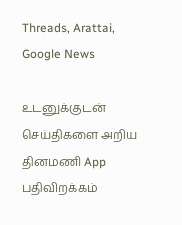Threads, Arattai, Google News

உடனுக்குடன் செய்திகளை அறிய தினமணி App பதிவிறக்கம்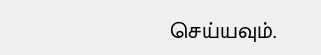செய்யவும்.